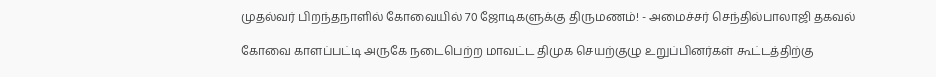முதல்வர் பிறந்தநாளில் கோவையில் 70 ஜோடிகளுக்கு திருமணம்! - அமைச்சர் செந்தில்பாலாஜி தகவல்

கோவை காளப்பட்டி அருகே நடைபெற்ற மாவட்ட திமுக செயற்குழு உறுப்பினர்கள் கூட்டத்திற்கு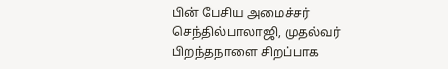பின் பேசிய அமைச்சர் செந்தில்பாலாஜி, முதல்வர் பிறந்தநாளை சிறப்பாக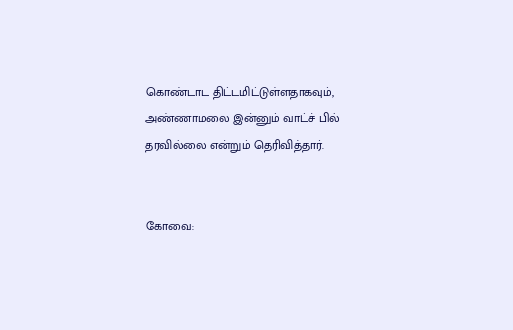கொண்டாட திட்டமிட்டுள்ளதாகவும், அண்ணாமலை இன்னும் வாட்ச் பில் தரவில்லை என்றும் தெரிவித்தார்.


கோவை: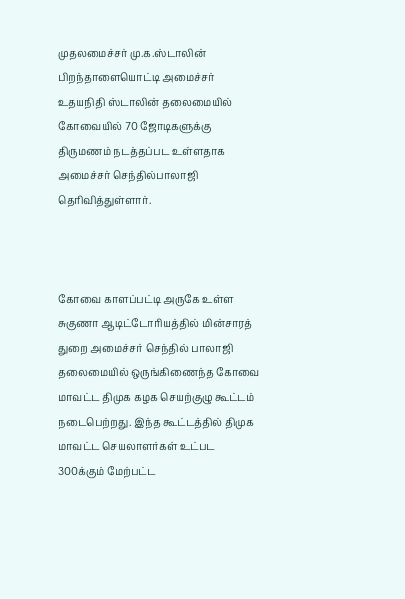முதலமைச்சர் மு.க.ஸ்டாலின் பிறந்தாளையொட்டி அமைச்சர் உதயநிதி ஸ்டாலின் தலைமையில் கோவையில் 70 ஜோடிகளுக்கு திருமணம் நடத்தப்பட உள்ளதாக அமைச்சர் செந்தில்பாலாஜி தெரிவித்துள்ளார்.



கோவை காளப்பட்டி அருகே உள்ள சுகுணா ஆடிட்டோரியத்தில் மின்சாரத் துறை அமைச்சர் செந்தில் பாலாஜி தலைமையில் ஒருங்கிணைந்த கோவை மாவட்ட திமுக கழக செயற்குழு கூட்டம் நடைபெற்றது. இந்த கூட்டத்தில் திமுக மாவட்ட செயலாளர்கள் உட்பட 300க்கும் மேற்பட்ட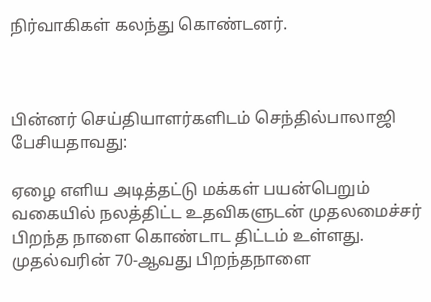நிர்வாகிகள் கலந்து கொண்டனர்.



பின்னர் செய்தியாளர்களிடம் செந்தில்பாலாஜி பேசியதாவது:

ஏழை எளிய அடித்தட்டு மக்கள் பயன்பெறும் வகையில் நலத்திட்ட உதவிகளுடன் முதலமைச்சர் பிறந்த நாளை கொண்டாட திட்டம் உள்ளது. முதல்வரின் 70-ஆவது பிறந்தநாளை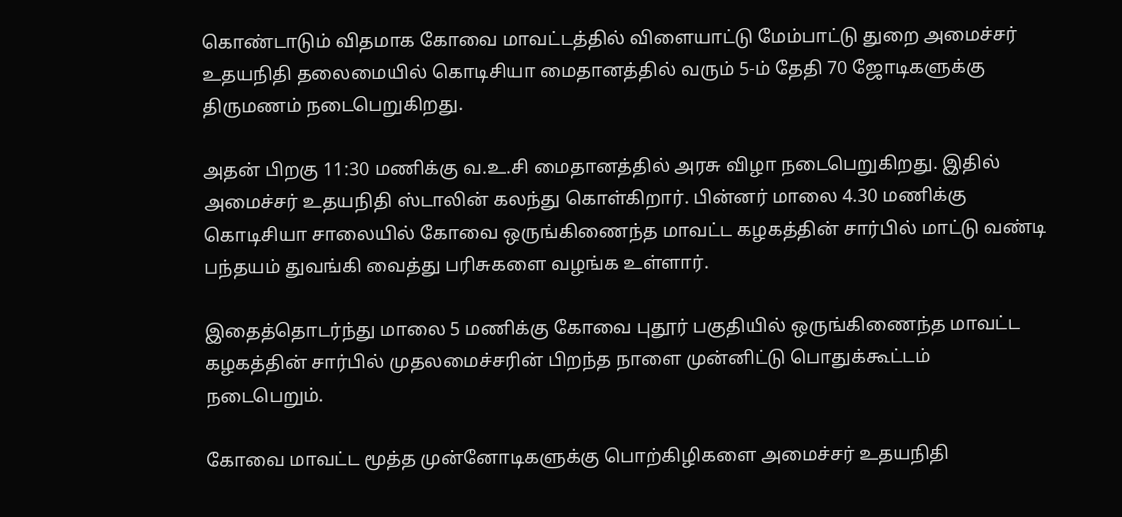கொண்டாடும் விதமாக கோவை மாவட்டத்தில் விளையாட்டு மேம்பாட்டு துறை அமைச்சர் உதயநிதி தலைமையில் கொடிசியா மைதானத்தில் வரும் 5-ம் தேதி 70 ஜோடிகளுக்கு திருமணம் நடைபெறுகிறது.

அதன் பிறகு 11:30 மணிக்கு வ.உ.சி மைதானத்தில் அரசு விழா நடைபெறுகிறது. இதில் அமைச்சர் உதயநிதி ஸ்டாலின் கலந்து கொள்கிறார். பின்னர் மாலை 4.30 மணிக்கு கொடிசியா சாலையில் கோவை ஒருங்கிணைந்த மாவட்ட கழகத்தின் சார்பில் மாட்டு வண்டி பந்தயம் துவங்கி வைத்து பரிசுகளை வழங்க உள்ளார்.

இதைத்தொடர்ந்து மாலை 5 மணிக்கு கோவை புதூர் பகுதியில் ஒருங்கிணைந்த மாவட்ட கழகத்தின் சார்பில் முதலமைச்சரின் பிறந்த நாளை முன்னிட்டு பொதுக்கூட்டம் நடைபெறும்.

கோவை மாவட்ட மூத்த முன்னோடிகளுக்கு பொற்கிழிகளை அமைச்சர் உதயநிதி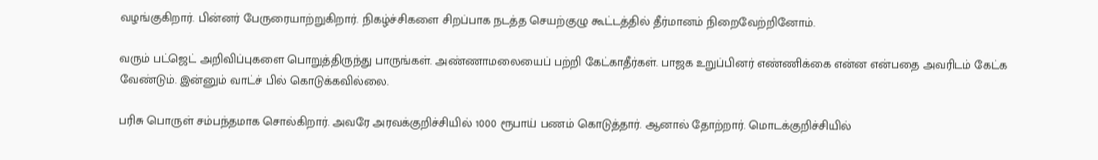வழங்குகிறார். பின்னர் பேருரையாற்றுகிறார். நிகழ்ச்சிகளை சிறப்பாக நடத்த செயற்குழு கூட்டத்தில் தீர்மானம் நிறைவேற்றினோம்.

வரும் பட்ஜெட் அறிவிப்புகளை பொறுத்திருந்து பாருங்கள். அண்ணாமலையைப் பற்றி கேட்காதீர்கள். பாஜக உறுப்பினர் எண்ணிக்கை என்ன என்பதை அவரிடம் கேட்க வேண்டும். இன்னும் வாட்ச் பில் கொடுக்கவில்லை.

பரிசு பொருள் சம்பந்தமாக சொல்கிறார். அவரே அரவக்குறிச்சியில் 1000 ரூபாய் பணம் கொடுத்தார். ஆனால் தோற்றார். மொடக்குறிச்சியில்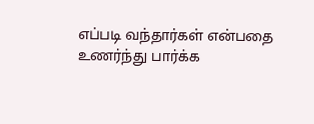எப்படி வந்தார்கள் என்பதை உணர்ந்து பார்க்க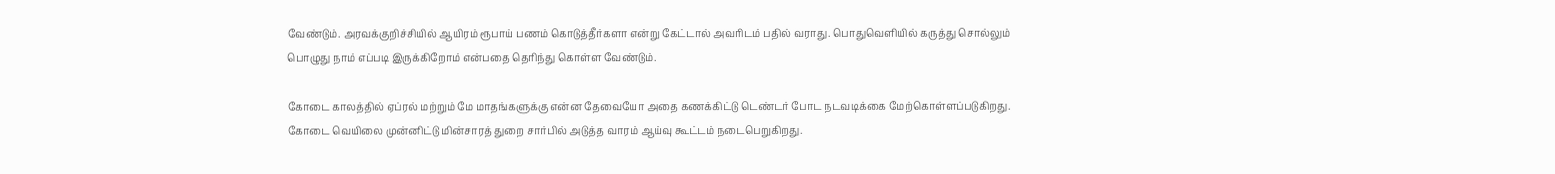வேண்டும். அரவக்குறிச்சியில் ஆயிரம் ரூபாய் பணம் கொடுத்தீர்களா என்று கேட்டால் அவரிடம் பதில் வராது. பொதுவெளியில் கருத்து சொல்லும் பொழுது நாம் எப்படி இருக்கிறோம் என்பதை தெரிந்து கொள்ள வேண்டும்.

கோடை காலத்தில் ஏப்ரல் மற்றும் மே மாதங்களுக்கு என்ன தேவையோ அதை கணக்கிட்டு டெண்டர் போட நடவடிக்கை மேற்கொள்ளப்படுகிறது. கோடை வெயிலை முன்னிட்டு மின்சாரத் துறை சார்பில் அடுத்த வாரம் ஆய்வு கூட்டம் நடைபெறுகிறது.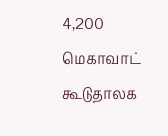4,200 மெகாவாட் கூடுதாலக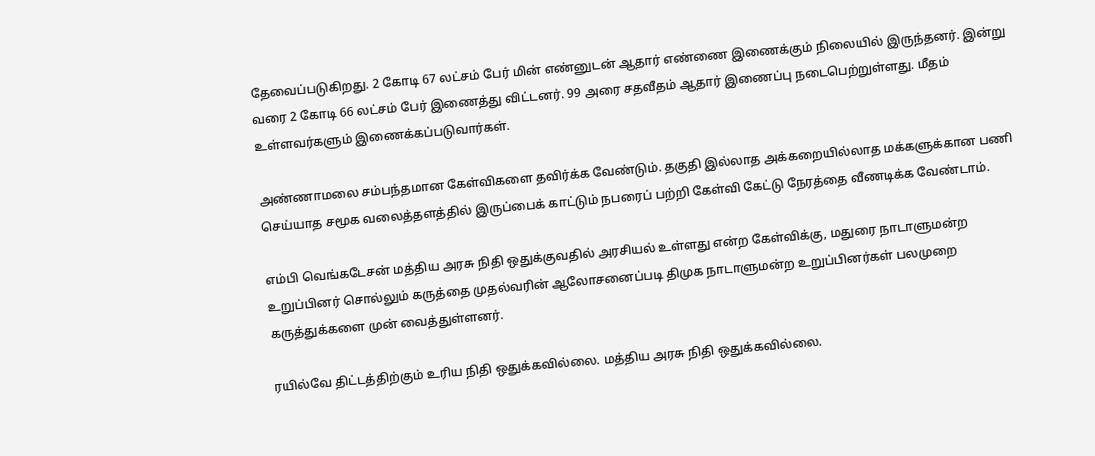தேவைப்படுகிறது. 2 கோடி 67 லட்சம் பேர் மின் எண்னுடன் ஆதார் எண்ணை இணைக்கும் நிலையில் இருந்தனர். இன்று வரை 2 கோடி 66 லட்சம் பேர் இணைத்து விட்டனர். 99 அரை சதவீதம் ஆதார் இணைப்பு நடைபெற்றுள்ளது. மீதம் உள்ளவர்களும் இணைக்கப்படுவார்கள்.

அண்ணாமலை சம்பந்தமான கேள்விகளை தவிர்க்க வேண்டும். தகுதி இல்லாத அக்கறையில்லாத மக்களுக்கான பணி செய்யாத சமூக வலைத்தளத்தில் இருப்பைக் காட்டும் நபரைப் பற்றி கேள்வி கேட்டு நேரத்தை வீணடிக்க வேண்டாம்.

எம்பி வெங்கடேசன் மத்திய அரசு நிதி ஒதுக்குவதில் அரசியல் உள்ளது என்ற கேள்விக்கு, மதுரை நாடாளுமன்ற உறுப்பினர் சொல்லும் கருத்தை முதல்வரின் ஆலோசனைப்படி திமுக நாடாளுமன்ற உறுப்பினர்கள் பலமுறை கருத்துக்களை முன் வைத்துள்ளனர்.

ரயில்வே திட்டத்திற்கும் உரிய நிதி ஒதுக்கவில்லை. மத்திய அரசு நிதி ஒதுக்கவில்லை.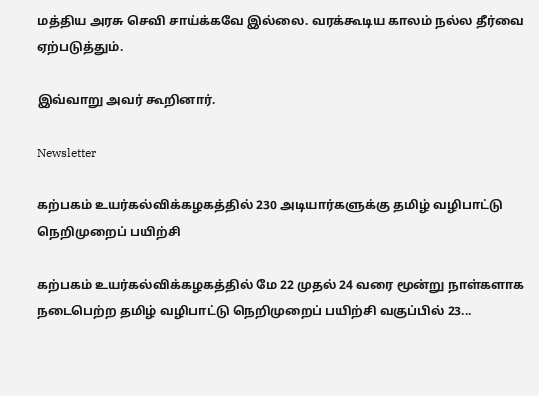மத்திய அரசு செவி சாய்க்கவே இல்லை. வரக்கூடிய காலம் நல்ல தீர்வை ஏற்படுத்தும்.

இவ்வாறு அவர் கூறினார்.

Newsletter

கற்பகம் உயர்கல்விக்கழகத்தில் 230 அடியார்களுக்கு தமிழ் வழிபாட்டு நெறிமுறைப் பயிற்சி

கற்பகம் உயர்கல்விக்கழகத்தில் மே 22 முதல் 24 வரை மூன்று நாள்களாக நடைபெற்ற தமிழ் வழிபாட்டு நெறிமுறைப் பயிற்சி வகுப்பில் 23...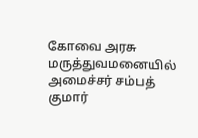கோவை அரசு மருத்துவமனையில் அமைச்சர் சம்பத் குமார்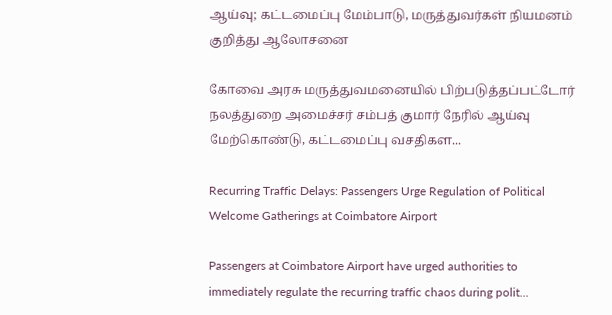ஆய்வு; கட்டமைப்பு மேம்பாடு, மருத்துவர்கள் நியமனம் குறித்து ஆலோசனை

கோவை அரசு மருத்துவமனையில் பிற்படுத்தப்பட்டோர் நலத்துறை அமைச்சர் சம்பத் குமார் நேரில் ஆய்வு மேற்கொண்டு, கட்டமைப்பு வசதிகள...

Recurring Traffic Delays: Passengers Urge Regulation of Political Welcome Gatherings at Coimbatore Airport

Passengers at Coimbatore Airport have urged authorities to immediately regulate the recurring traffic chaos during polit...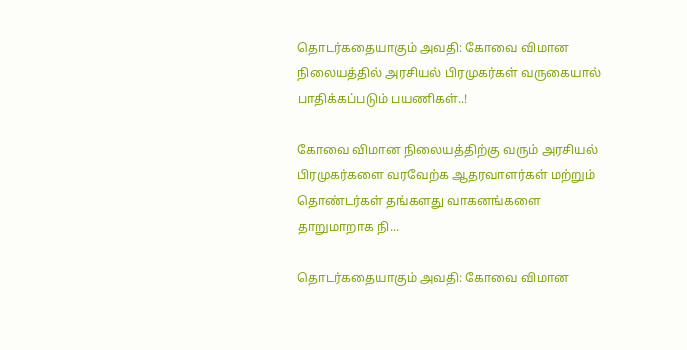தொடர்கதையாகும் அவதி: கோவை விமான நிலையத்தில் அரசியல் பிரமுகர்கள் வருகையால் பாதிக்கப்படும் பயணிகள்..!

கோவை விமான நிலையத்திற்கு வரும் அரசியல் பிரமுகர்களை வரவேற்க ஆதரவாளர்கள் மற்றும் தொண்டர்கள் தங்களது வாகனங்களை தாறுமாறாக நி...

தொடர்கதையாகும் அவதி: கோவை விமான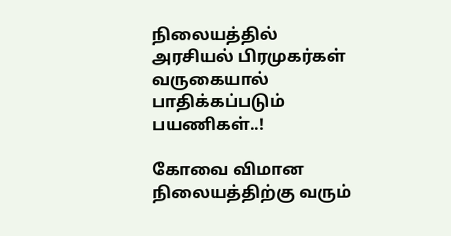நிலையத்தில் அரசியல் பிரமுகர்கள் வருகையால் பாதிக்கப்படும் பயணிகள்..!

கோவை விமான நிலையத்திற்கு வரும்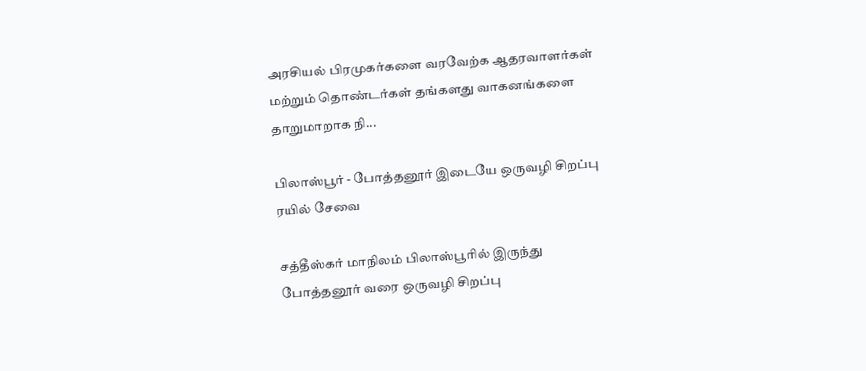அரசியல் பிரமுகர்களை வரவேற்க ஆதரவாளர்கள் மற்றும் தொண்டர்கள் தங்களது வாகனங்களை தாறுமாறாக நி...

பிலாஸ்பூர் - போத்தனூர் இடையே ஒருவழி சிறப்பு ரயில் சேவை

சத்தீஸ்கர் மாநிலம் பிலாஸ்பூரில் இருந்து போத்தனூர் வரை ஒருவழி சிறப்பு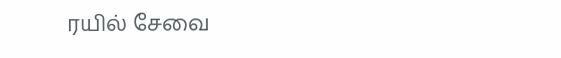ரயில் சேவை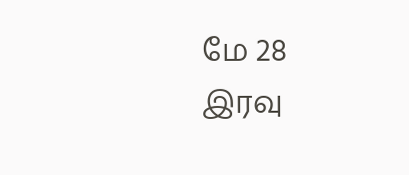மே 28 இரவு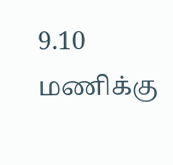9.10 மணிக்கு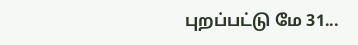புறப்பட்டு மே 31...